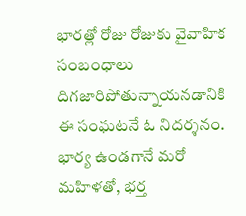భారత్లో రోజు రోజుకు వైవాహిక సంబంధాలు దిగజారిపోతున్నాయనడానికి ఈ సంఘటనే ఓ నిదర్శనం. భార్య ఉండగానే మరో మహిళతో, భర్త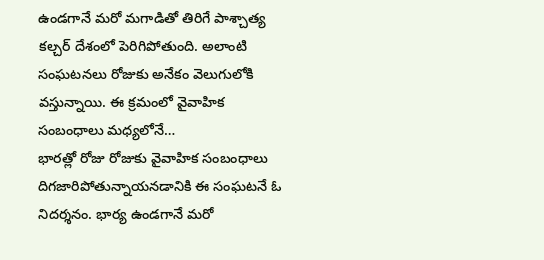ఉండగానే మరో మగాడితో తిరిగే పాశ్చాత్య కల్చర్ దేశంలో పెరిగిపోతుంది. అలాంటి సంఘటనలు రోజుకు అనేకం వెలుగులోకి వస్తున్నాయి. ఈ క్రమంలో వైవాహిక సంబంధాలు మధ్యలోనే…
భారత్లో రోజు రోజుకు వైవాహిక సంబంధాలు దిగజారిపోతున్నాయనడానికి ఈ సంఘటనే ఓ నిదర్శనం. భార్య ఉండగానే మరో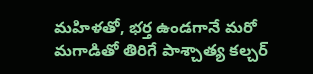మహిళతో, భర్త ఉండగానే మరో మగాడితో తిరిగే పాశ్చాత్య కల్చర్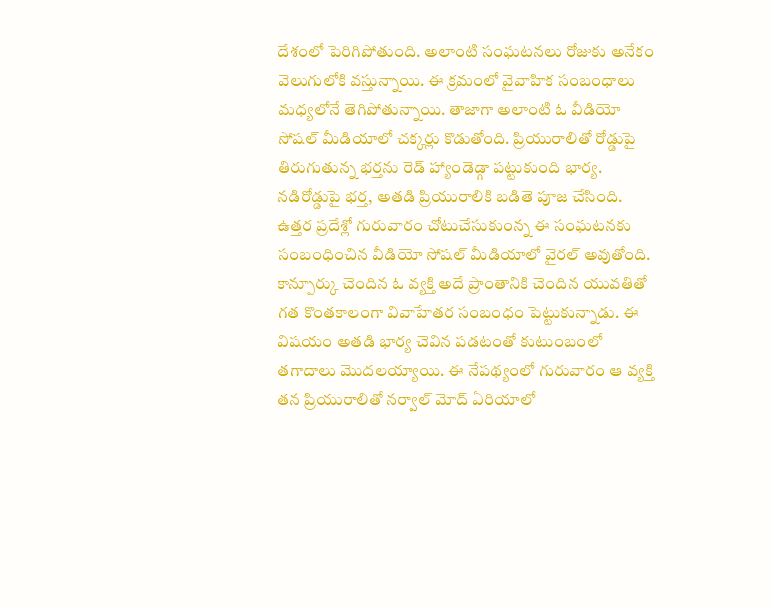దేశంలో పెరిగిపోతుంది. అలాంటి సంఘటనలు రోజుకు అనేకం వెలుగులోకి వస్తున్నాయి. ఈ క్రమంలో వైవాహిక సంబంధాలు మధ్యలోనే తెగిపోతున్నాయి. తాజాగా అలాంటి ఓ వీడియో సోషల్ మీడియాలో చక్కర్లు కొడుతోంది. ప్రియురాలితో రోడ్డుపై తిరుగుతున్న భర్తను రెడ్ హ్యాండెడ్గా పట్టుకుంది భార్య. నడిరోడ్డుపై భర్త, అతడి ప్రియురాలికి బడితె పూజ చేసింది.
ఉత్తర ప్రదేశ్లో గురువారం చోటుచేసుకుంన్న ఈ సంఘటనకు సంబంధించిన వీడియో సోషల్ మీడియాలో వైరల్ అవుతోంది. కాన్పూర్కు చెందిన ఓ వ్యక్తి అదే ప్రాంతానికి చెందిన యువతితో గత కొంతకాలంగా వివాహేతర సంబంధం పెట్టుకున్నాడు. ఈ విషయం అతడి భార్య చెవిన పడటంతో కుటుంబంలో తగాదాలు మొదలయ్యాయి. ఈ నేపథ్యంలో గురువారం ఆ వ్యక్తి తన ప్రియురాలితో నర్వాల్ మోద్ ఏరియాలో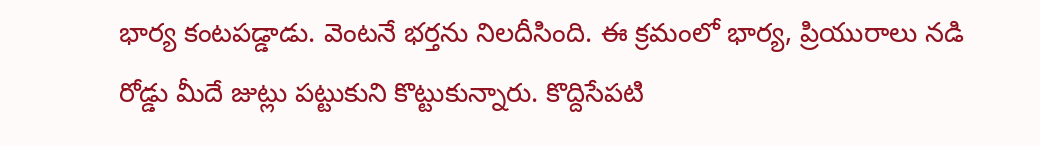భార్య కంటపడ్డాడు. వెంటనే భర్తను నిలదీసింది. ఈ క్రమంలో భార్య, ప్రియురాలు నడి రోడ్డు మీదే జుట్లు పట్టుకుని కొట్టుకున్నారు. కొద్దిసేపటి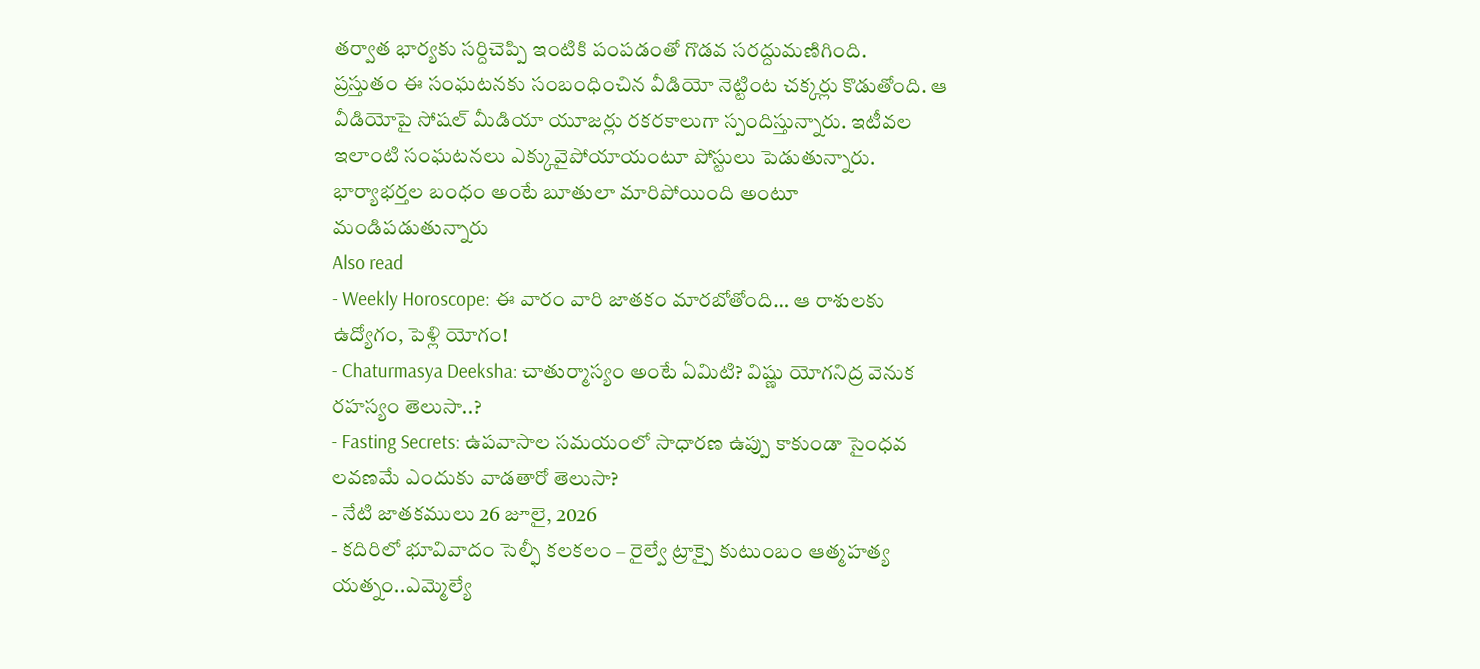తర్వాత భార్యకు సర్దిచెప్పి ఇంటికి పంపడంతో గొడవ సరద్దుమణిగింది.
ప్రస్తుతం ఈ సంఘటనకు సంబంధించిన వీడియో నెట్టింట చక్కర్లు కొడుతోంది. ఆ వీడియోపై సోషల్ మీడియా యూజర్లు రకరకాలుగా స్పందిస్తున్నారు. ఇటీవల ఇలాంటి సంఘటనలు ఎక్కువైపోయాయంటూ పోస్టులు పెడుతున్నారు. భార్యాభర్తల బంధం అంటే బూతులా మారిపోయింది అంటూ మండిపడుతున్నారు
Also read
- Weekly Horoscope: ఈ వారం వారి జాతకం మారబోతోంది… ఆ రాశులకు ఉద్యోగం, పెళ్లి యోగం!
- Chaturmasya Deeksha: చాతుర్మాస్యం అంటే ఏమిటి? విష్ణు యోగనిద్ర వెనుక రహస్యం తెలుసా..?
- Fasting Secrets: ఉపవాసాల సమయంలో సాధారణ ఉప్పు కాకుండా సైంధవ లవణమే ఎందుకు వాడతారో తెలుసా?
- నేటి జాతకములు 26 జూలై, 2026
- కదిరిలో భూవివాదం సెల్ఫీ కలకలం – రైల్వే ట్రాక్పై కుటుంబం ఆత్మహత్య యత్నం..ఎమ్మెల్యే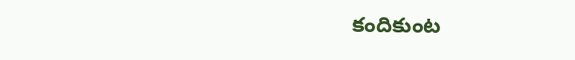కందికుంట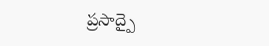ప్రసాద్పై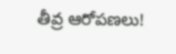తీవ్ర ఆరోపణలు!